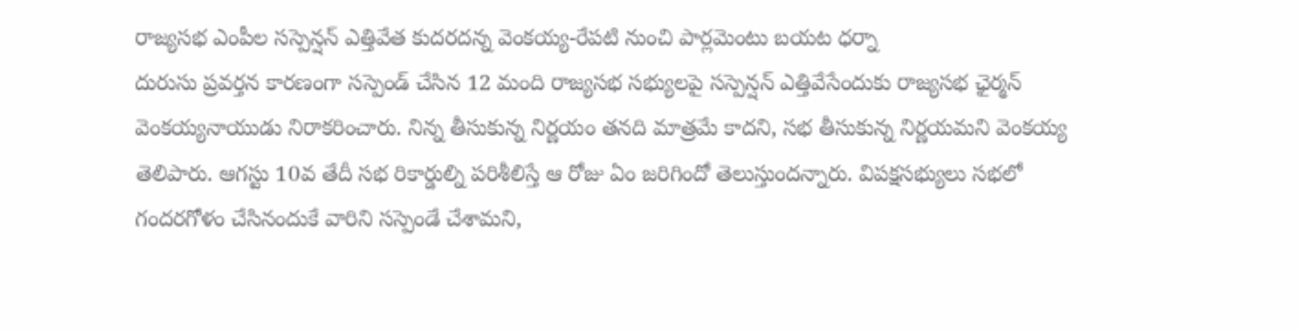రాజ్యసభ ఎంపీల సస్పెన్షన్ ఎత్తివేత కుదరదన్న వెంకయ్య-రేపటి నుంచి పార్లమెంటు బయట ధర్నా
దురుసు ప్రవర్తన కారణంగా సస్పెండ్ చేసిన 12 మంది రాజ్యసభ సభ్యులపై సస్పెన్షన్ ఎత్తివేసేందుకు రాజ్యసభ ఛైర్మన్ వెంకయ్యనాయుడు నిరాకరించారు. నిన్న తీసుకున్న నిర్ణయం తనది మాత్రమే కాదని, సభ తీసుకున్న నిర్ణయమని వెంకయ్య తెలిపారు. ఆగస్టు 10వ తేదీ సభ రికార్డుల్ని పరిశీలిస్తే ఆ రోజు ఏం జరిగిందో తెలుస్తుందన్నారు. విపక్షసభ్యులు సభలో గందరగోళం చేసినందుకే వారిని సస్పెండే చేశామని,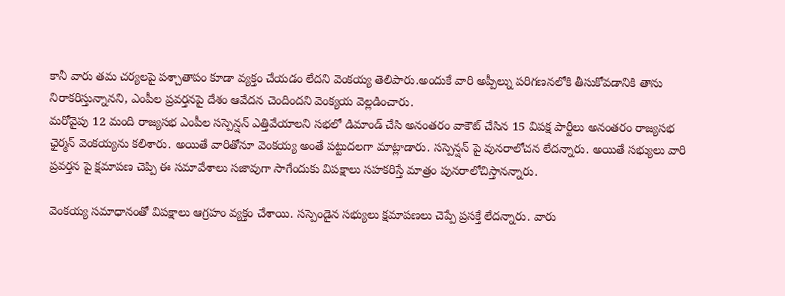కానీ వారు తమ చర్యలపై పశ్చాతాపం కూడా వ్యక్తం చేయడం లేదని వెంకయ్య తెలిపారు.అందుకే వారి అప్పీల్ను పరిగణనలోకి తీసుకోవడానికి తాను నిరాకరిస్తున్నానని, ఎంపీల ప్రవర్తనపై దేశం ఆవేదన చెందిందని వెంక్యయ వెల్లడించారు.
మరోవైపు 12 మంది రాజ్యసభ ఎంపీల సస్పెన్షన్ ఎత్తివేయాలని సభలో డిమాండ్ చేసి అనంతరం వాకౌట్ చేసిన 15 విపక్ష పార్టీలు అనంతరం రాజ్యసభ ఛైర్మన్ వెంకయ్యను కలిశారు. అయితే వారితోనూ వెంకయ్య అంతే పట్టుదలగా మాట్లాడారు. సస్పెన్షన్ పై వునరాలోచన లేదన్నారు. అయితే సభ్యులు వారి ప్రవర్తన పై క్షమాపణ చెప్పి ఈ సమావేశాలు సజావుగా సాగేందుకు విపక్షాలు సహకరిస్తే మాత్రం పునరాలోచిస్తానన్నారు.

వెంకయ్య సమాధానంతో విపక్షాలు ఆగ్రహం వ్యక్తం చేశాయి. సస్పెండైన సభ్యులు క్షమాపణలు చెప్పే ప్రసక్తే లేదన్నారు. వారు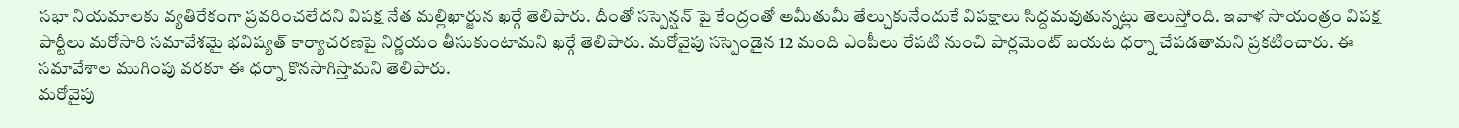సభా నియమాలకు వ్యతిరేకంగా ప్రవరించలేదని విపక్ష నేత మల్లిఖార్జున ఖర్గే తెలిపారు. దీంతో సస్పెన్షన్ పై కేంద్రంతో అమీతుమీ తేల్చుకునేందుకే విపక్షాలు సిద్దమవుతున్నట్లు తెలుస్తోంది. ఇవాళ సాయంత్రం విపక్ష పార్టీలు మరోసారి సమావేశమై భవిష్యత్ కార్యాచరణపై నిర్ణయం తీసుకుంటామని ఖర్గే తెలిపారు. మరోవైపు సస్పెండైన 12 మంది ఎంపీలు రేపటి నుంచి పార్లమెంట్ బయట ధర్నా చేపడతామని ప్రకటించారు. ఈ సమావేశాల ముగింపు వరకూ ఈ ధర్నా కొనసాగిస్తామని తెలిపారు.
మరోవైపు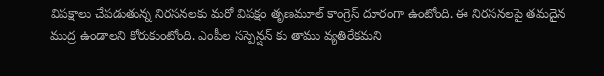విపక్షాలు చేపడుతున్న నిరసనలకు మరో విపక్షం తృణమూల్ కాంగ్రెస్ దూరంగా ఉంటోంది. ఈ నిరసనలపై తమదైన ముద్ర ఉండాలని కోరుకుంటోంది. ఎంపీల సస్పెన్షన్ కు తాము వ్యతిరేకమని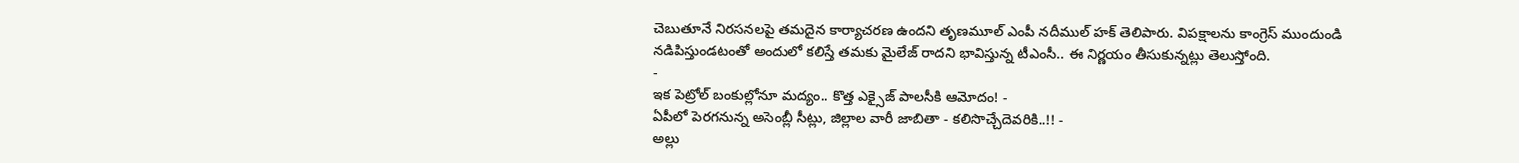చెబుతూనే నిరసనలపై తమదైన కార్యాచరణ ఉందని తృణమూల్ ఎంపీ నదీముల్ హక్ తెలిపారు. విపక్షాలను కాంగ్రెస్ ముందుండి నడిపిస్తుండటంతో అందులో కలిస్తే తమకు మైలేజ్ రాదని భావిస్తున్న టీఎంసీ.. ఈ నిర్ణయం తీసుకున్నట్లు తెలుస్తోంది.
-
ఇక పెట్రోల్ బంకుల్లోనూ మద్యం.. కొత్త ఎక్సైజ్ పాలసీకి ఆమోదం! -
ఏపీలో పెరగనున్న అసెంబ్లీ సీట్లు, జిల్లాల వారీ జాబితా - కలిసొచ్చేదెవరికి..!! -
అల్లు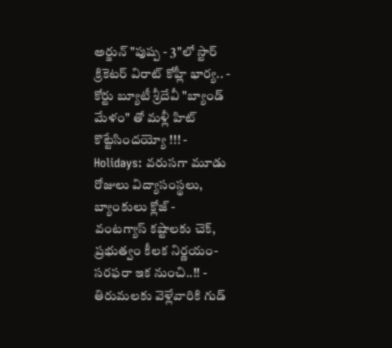అర్జున్ "పుష్ప - 3"లో స్టార్ క్రికెటర్ విరాట్ కోహ్లీ భార్య.. -
కోర్టు బ్యూటీ శ్రీదేవీ "బ్యాండ్ మేళం" తో మళ్లీ హిట్ కొట్టేసిందయ్యో !!! -
Holidays: వరుసగా మూడు రోజులు విద్యాసంస్థలు, బ్యాంకులు క్లోజ్ -
వంటగ్యాస్ కష్టాలకు చెక్, ప్రభుత్వం కీలక నిర్ణయం- సరఫరా ఇక నుంచి..!! -
తిరుమలకు వెళ్లేవారికి గుడ్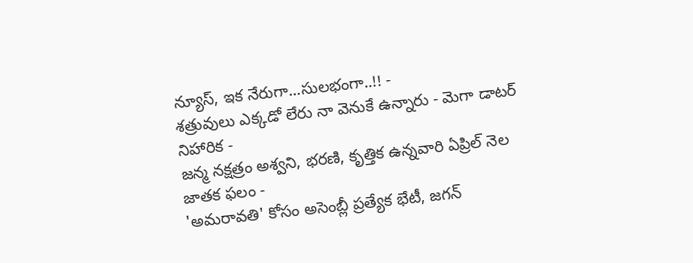న్యూస్, ఇక నేరుగా...సులభంగా..!! -
శత్రువులు ఎక్కడో లేరు నా వెనుకే ఉన్నారు - మెగా డాటర్ నిహారిక -
జన్మ నక్షత్రం అశ్వని, భరణి, కృత్తిక ఉన్నవారి ఏప్రిల్ నెల జాతక ఫలం -
'అమరావతి' కోసం అసెంబ్లీ ప్రత్యేక భేటీ, జగన్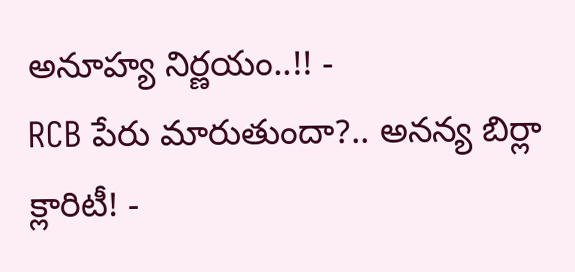అనూహ్య నిర్ణయం..!! -
RCB పేరు మారుతుందా?.. అనన్య బిర్లా క్లారిటీ! -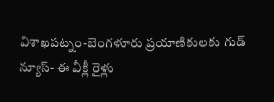విశాఖపట్నం-బెంగళూరు ప్రయాణికులకు గుడ్ న్యూస్- ఈ వీక్లీ రైళ్లు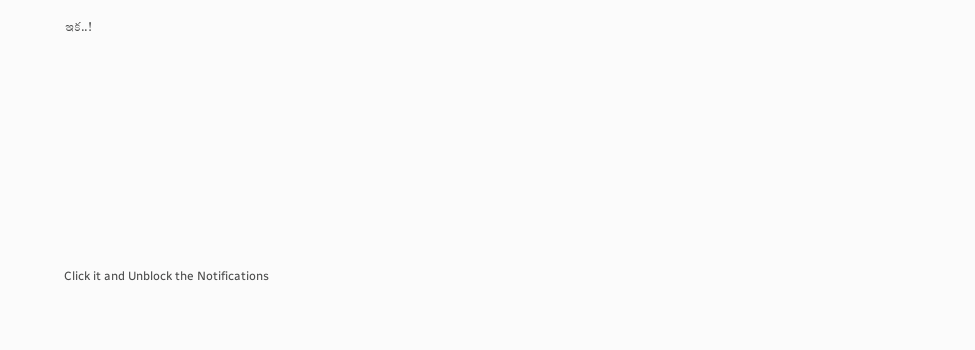ఇక..!












Click it and Unblock the Notifications